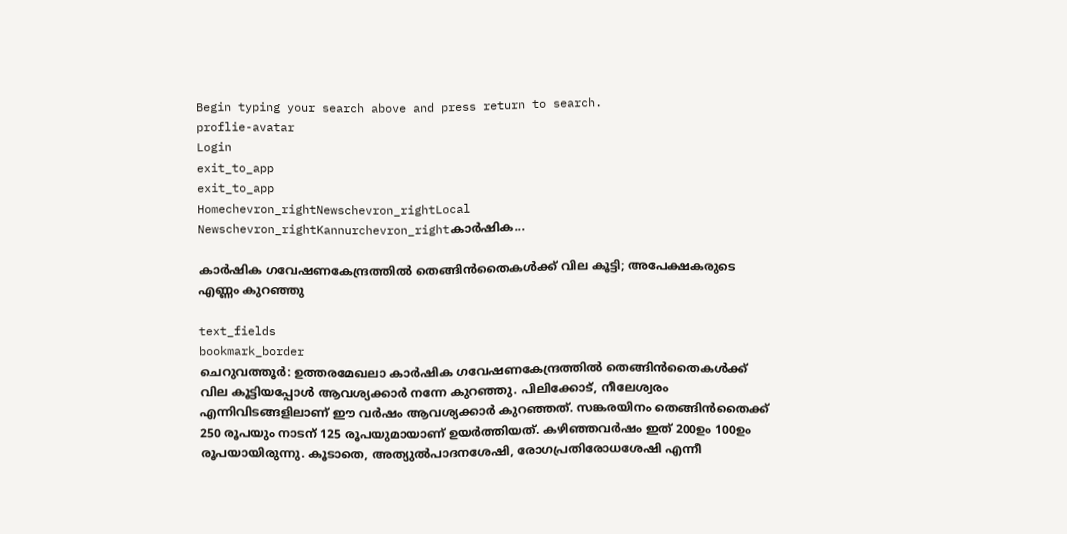Begin typing your search above and press return to search.
proflie-avatar
Login
exit_to_app
exit_to_app
Homechevron_rightNewschevron_rightLocal Newschevron_rightKannurchevron_rightകാർഷിക...

കാർഷിക ഗവേഷണകേന്ദ്രത്തിൽ തെങ്ങിൻതൈകൾക്ക് വില കൂട്ടി; അപേക്ഷകരുടെ എണ്ണം കുറഞ്ഞു

text_fields
bookmark_border
ചെറുവത്തൂർ: ഉത്തരമേഖലാ കാർഷിക ഗവേഷണകേന്ദ്രത്തിൽ തെങ്ങിൻതൈകൾക്ക് വില കൂട്ടിയപ്പോൾ ആവശ്യക്കാർ നന്നേ കുറഞ്ഞു. പിലിക്കോട്, നീലേശ്വരം എന്നിവിടങ്ങളിലാണ് ഈ വർഷം ആവശ്യക്കാർ കുറഞ്ഞത്. സങ്കരയിനം തെങ്ങിൻതൈക്ക് 250 രൂപയും നാടന് 125 രൂപയുമായാണ് ഉയർത്തിയത്. കഴിഞ്ഞവർഷം ഇത് 200ഉം 100ഉം രൂപയായിരുന്നു. കൂടാതെ, അത്യുൽപാദനശേഷി, രോഗപ്രതിരോധശേഷി എന്നീ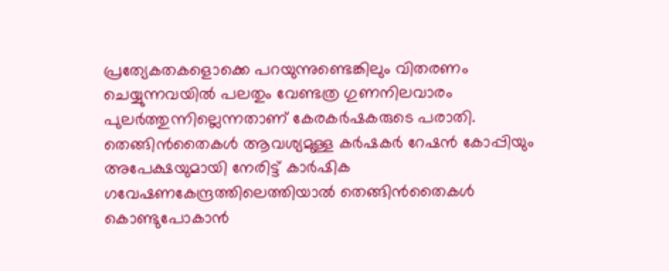പ്രത്യേകതകളൊക്കെ പറയുന്നുണ്ടെങ്കിലും വിതരണം ചെയ്യുന്നവയിൽ പലതും വേണ്ടത്ര ഗുണനിലവാരം പുലർത്തുന്നില്ലെന്നതാണ് കേരകർഷകരുടെ പരാതി. തെങ്ങിൻതൈകൾ ആവശ്യമുള്ള കർഷകർ റേഷൻ കോപ്പിയും അപേക്ഷയുമായി നേരിട്ട് കാർഷിക ഗവേഷണകേന്ദ്രത്തിലെത്തിയാൽ തെങ്ങിൻതൈകൾ കൊണ്ടുപോകാൻ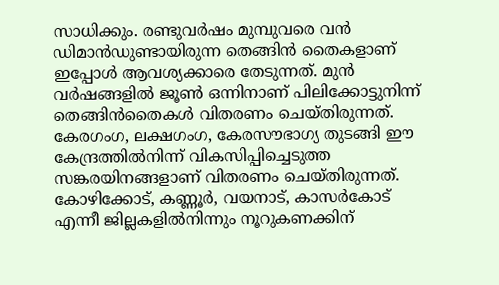സാധിക്കും. രണ്ടുവർഷം മുമ്പുവരെ വൻ ഡിമാൻഡുണ്ടായിരുന്ന തെങ്ങിൻ തൈകളാണ് ഇപ്പോൾ ആവശ്യക്കാരെ തേടുന്നത്. മുൻ വർഷങ്ങളിൽ ജൂൺ ഒന്നിനാണ് പിലിക്കോട്ടുനിന്ന് തെങ്ങിൻതൈകൾ വിതരണം ചെയ്തിരുന്നത്. കേരഗംഗ, ലക്ഷഗംഗ, കേരസൗഭാഗ്യ തുടങ്ങി ഈ കേന്ദ്രത്തിൽനിന്ന് വികസിപ്പിച്ചെടുത്ത സങ്കരയിനങ്ങളാണ് വിതരണം ചെയ്തിരുന്നത്. കോഴിക്കോട്, കണ്ണൂർ, വയനാട്, കാസർകോട് എന്നീ ജില്ലകളിൽനിന്നും നൂറുകണക്കിന്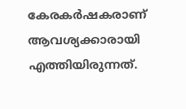കേരകർഷകരാണ് ആവശ്യക്കാരായി എത്തിയിരുന്നത്.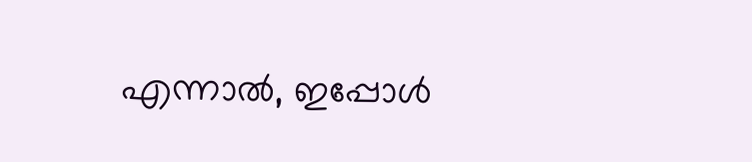എന്നാൽ, ഇപ്പോൾ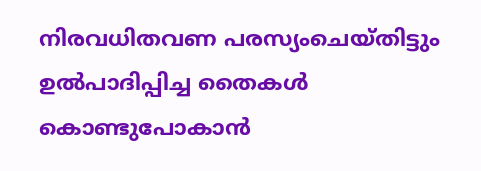നിരവധിതവണ പരസ്യംചെയ്തിട്ടും ഉൽപാദിപ്പിച്ച തൈകൾ കൊണ്ടുപോകാൻ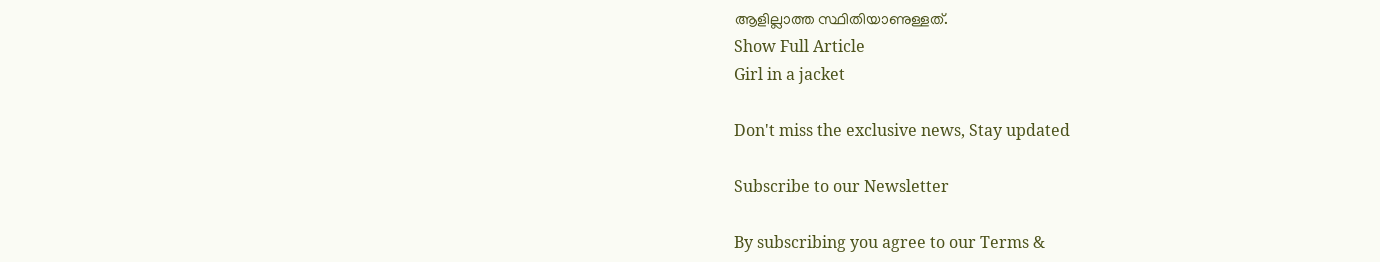ആളില്ലാത്ത സ്ഥിതിയാണുള്ളത്.
Show Full Article
Girl in a jacket

Don't miss the exclusive news, Stay updated

Subscribe to our Newsletter

By subscribing you agree to our Terms &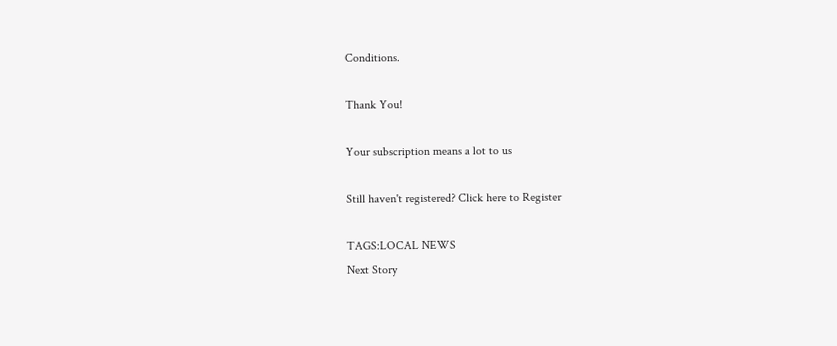Conditions.

Thank You!

Your subscription means a lot to us

Still haven't registered? Click here to Register

TAGS:LOCAL NEWS
Next Story